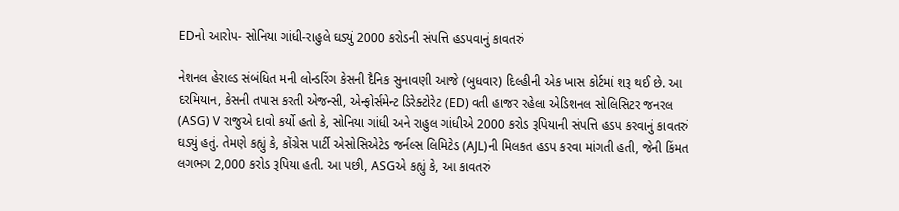EDનો આરોપ- સોનિયા ગાંધી-રાહુલે ઘડ્યું 2000 કરોડની સંપત્તિ હડપવાનું કાવતરું

નેશનલ હેરાલ્ડ સંબંધિત મની લોન્ડરિંગ કેસની દૈનિક સુનાવણી આજે (બુધવાર) દિલ્હીની એક ખાસ કોર્ટમાં શરૂ થઈ છે. આ દરમિયાન, કેસની તપાસ કરતી એજન્સી, એન્ફોર્સમેન્ટ ડિરેક્ટોરેટ (ED) વતી હાજર રહેલા એડિશનલ સોલિસિટર જનરલ (ASG) V રાજુએ દાવો કર્યો હતો કે, સોનિયા ગાંધી અને રાહુલ ગાંધીએ 2000 કરોડ રૂપિયાની સંપત્તિ હડપ કરવાનું કાવતરું ઘડ્યું હતું. તેમણે કહ્યું કે, કોંગ્રેસ પાર્ટી એસોસિએટેડ જર્નલ્સ લિમિટેડ (AJL)ની મિલકત હડપ કરવા માંગતી હતી, જેની કિંમત લગભગ 2,000 કરોડ રૂપિયા હતી. આ પછી, ASGએ કહ્યું કે, આ કાવતરું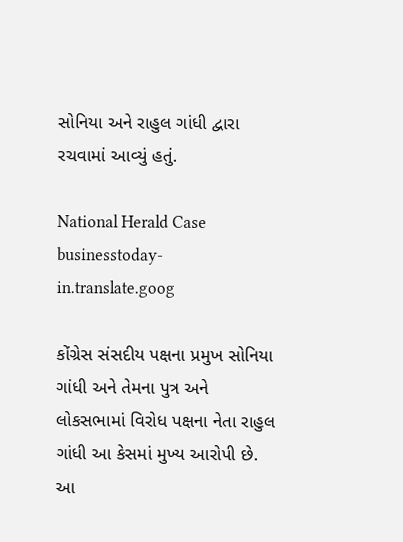સોનિયા અને રાહુલ ગાંધી દ્વારા રચવામાં આવ્યું હતું.

National Herald Case
businesstoday-in.translate.goog

કોંગ્રેસ સંસદીય પક્ષના પ્રમુખ સોનિયા ગાંધી અને તેમના પુત્ર અને લોકસભામાં વિરોધ પક્ષના નેતા રાહુલ ગાંધી આ કેસમાં મુખ્ય આરોપી છે. આ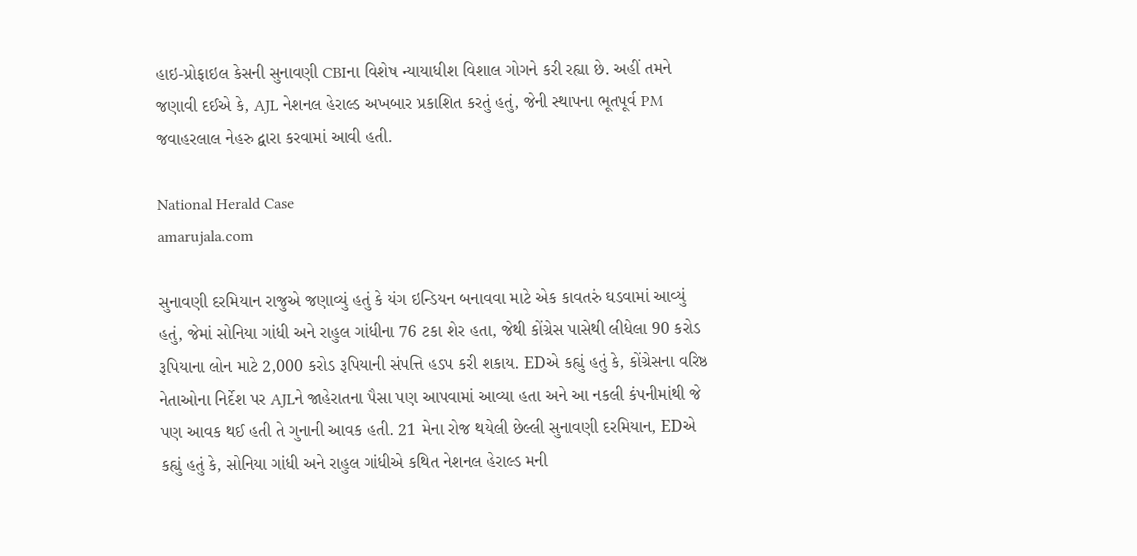હાઇ-પ્રોફાઇલ કેસની સુનાવણી CBIના વિશેષ ન્યાયાધીશ વિશાલ ગોગને કરી રહ્યા છે. અહીં તમને જણાવી દઈએ કે, AJL નેશનલ હેરાલ્ડ અખબાર પ્રકાશિત કરતું હતું, જેની સ્થાપના ભૂતપૂર્વ PM જવાહરલાલ નેહરુ દ્વારા કરવામાં આવી હતી.

National Herald Case
amarujala.com

સુનાવણી દરમિયાન રાજુએ જણાવ્યું હતું કે યંગ ઇન્ડિયન બનાવવા માટે એક કાવતરું ઘડવામાં આવ્યું હતું, જેમાં સોનિયા ગાંધી અને રાહુલ ગાંધીના 76 ટકા શેર હતા, જેથી કોંગ્રેસ પાસેથી લીધેલા 90 કરોડ રૂપિયાના લોન માટે 2,000 કરોડ રૂપિયાની સંપત્તિ હડપ કરી શકાય. EDએ કહ્યું હતું કે, કોંગ્રેસના વરિષ્ઠ નેતાઓના નિર્દેશ પર AJLને જાહેરાતના પૈસા પણ આપવામાં આવ્યા હતા અને આ નકલી કંપનીમાંથી જે પણ આવક થઈ હતી તે ગુનાની આવક હતી. 21 મેના રોજ થયેલી છેલ્લી સુનાવણી દરમિયાન, EDએ કહ્યું હતું કે, સોનિયા ગાંધી અને રાહુલ ગાંધીએ કથિત નેશનલ હેરાલ્ડ મની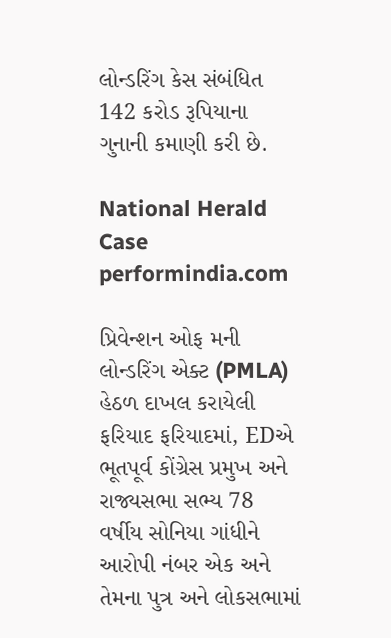લોન્ડરિંગ કેસ સંબંધિત 142 કરોડ રૂપિયાના ગુનાની કમાણી કરી છે.

National Herald Case
performindia.com

પ્રિવેન્શન ઓફ મની લોન્ડરિંગ એક્ટ (PMLA) હેઠળ દાખલ કરાયેલી ફરિયાદ ફરિયાદમાં, EDએ ભૂતપૂર્વ કોંગ્રેસ પ્રમુખ અને રાજ્યસભા સભ્ય 78 વર્ષીય સોનિયા ગાંધીને આરોપી નંબર એક અને તેમના પુત્ર અને લોકસભામાં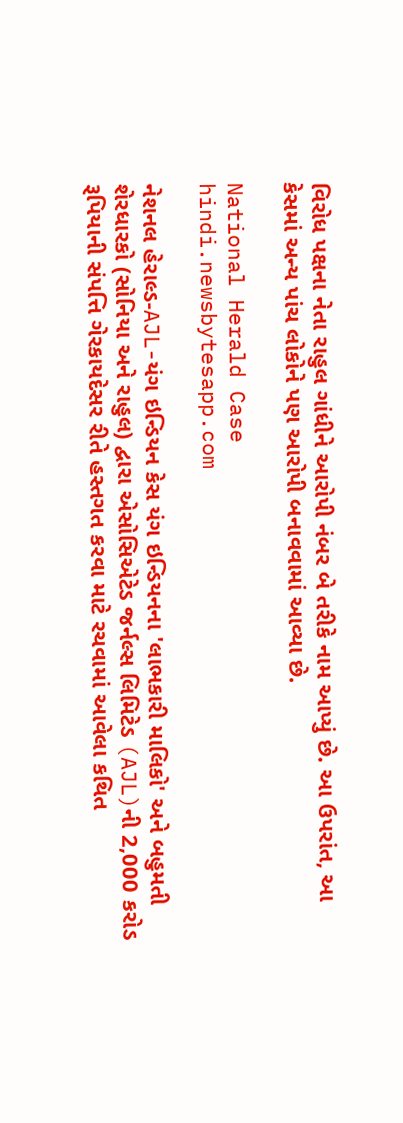વિરોધ પક્ષના નેતા રાહુલ ગાંધીને આરોપી નંબર બે તરીકે નામ આપ્યું છે. આ ઉપરાંત, આ કેસમાં અન્ય પાંચ લોકોને પણ આરોપી બનાવવામાં આવ્યા છે.

National Herald Case
hindi.newsbytesapp.com

નેશનલ હેરાલ્ડ-AJL-યંગ ઇન્ડિયન કેસ યંગ ઇન્ડિયનના 'લાભકારી માલિકો' અને બહુમતી શેરધારકો (સોનિયા અને રાહુલ) દ્વારા એસોસિએટેડ જર્નલ્સ લિમિટેડ (AJL)ની 2,000 કરોડ રૂપિયાની સંપત્તિ ગેરકાયદેસર રીતે હસ્તગત કરવા માટે રચવામાં આવેલા કથિત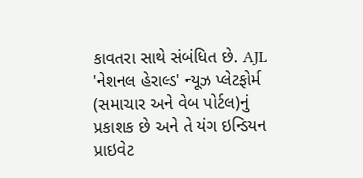કાવતરા સાથે સંબંધિત છે. AJL 'નેશનલ હેરાલ્ડ' ન્યૂઝ પ્લેટફોર્મ (સમાચાર અને વેબ પોર્ટલ)નું પ્રકાશક છે અને તે યંગ ઇન્ડિયન પ્રાઇવેટ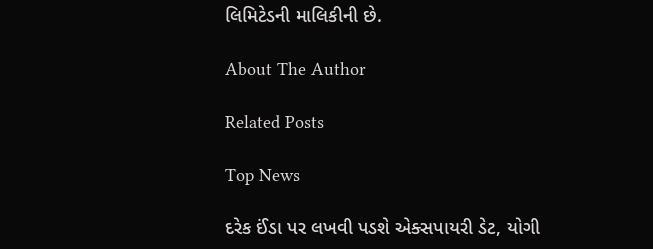લિમિટેડની માલિકીની છે.

About The Author

Related Posts

Top News

દરેક ઈંડા પર લખવી પડશે એક્સપાયરી ડેટ, યોગી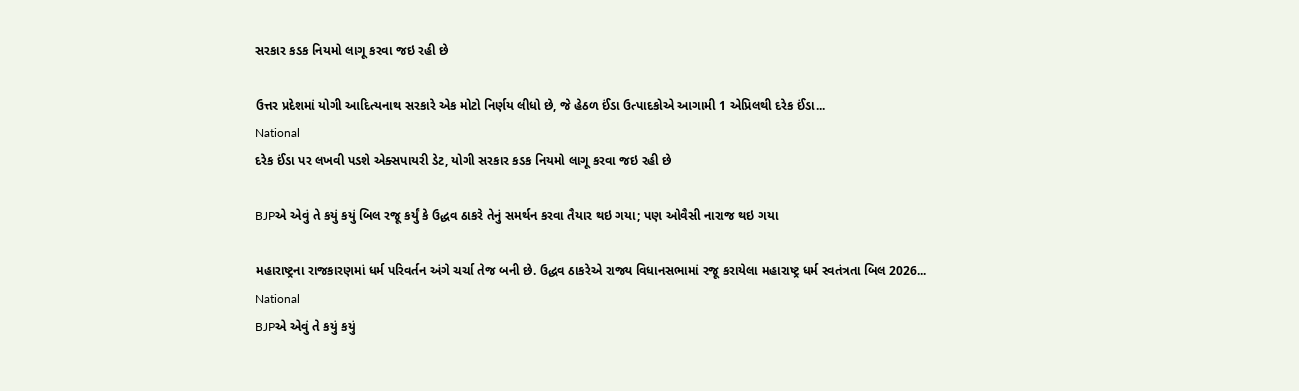સરકાર કડક નિયમો લાગૂ કરવા જઇ રહી છે

ઉત્તર પ્રદેશમાં યોગી આદિત્યનાથ સરકારે એક મોટો નિર્ણય લીધો છે, જે હેઠળ ઈંડા ઉત્પાદકોએ આગામી 1 એપ્રિલથી દરેક ઈંડા...
National
દરેક ઈંડા પર લખવી પડશે એક્સપાયરી ડેટ, યોગી સરકાર કડક નિયમો લાગૂ કરવા જઇ રહી છે

BJPએ એવું તે કયું કયું બિલ રજૂ કર્યું કે ઉદ્ધવ ઠાકરે તેનું સમર્થન કરવા તૈયાર થઇ ગયા; પણ ઓવૈસી નારાજ થઇ ગયા

મહારાષ્ટ્રના રાજકારણમાં ધર્મ પરિવર્તન અંગે ચર્ચા તેજ બની છે. ઉદ્ધવ ઠાકરેએ રાજ્ય વિધાનસભામાં રજૂ કરાયેલા મહારાષ્ટ્ર ધર્મ સ્વતંત્રતા બિલ 2026...
National
BJPએ એવું તે કયું કયું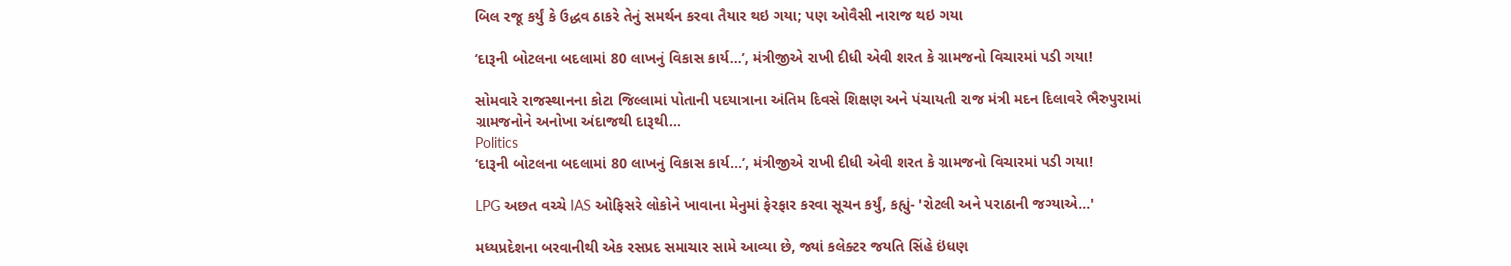બિલ રજૂ કર્યું કે ઉદ્ધવ ઠાકરે તેનું સમર્થન કરવા તૈયાર થઇ ગયા; પણ ઓવૈસી નારાજ થઇ ગયા

‘દારૂની બોટલના બદલામાં 80 લાખનું વિકાસ કાર્ય...’, મંત્રીજીએ રાખી દીધી એવી શરત કે ગ્રામજનો વિચારમાં પડી ગયા!

સોમવારે રાજસ્થાનના કોટા જિલ્લામાં પોતાની પદયાત્રાના અંતિમ દિવસે શિક્ષણ અને પંચાયતી રાજ મંત્રી મદન દિલાવરે ભૈરુપુરામાં ગ્રામજનોને અનોખા અંદાજથી દારૂથી...
Politics
‘દારૂની બોટલના બદલામાં 80 લાખનું વિકાસ કાર્ય...’, મંત્રીજીએ રાખી દીધી એવી શરત કે ગ્રામજનો વિચારમાં પડી ગયા!

LPG અછત વચ્ચે IAS ઓફિસરે લોકોને ખાવાના મેનુમાં ફેરફાર કરવા સૂચન કર્યું, કહ્યું- 'રોટલી અને પરાઠાની જગ્યાએ...'

મધ્યપ્રદેશના બરવાનીથી એક રસપ્રદ સમાચાર સામે આવ્યા છે, જ્યાં કલેક્ટર જયતિ સિંહે ઇંધણ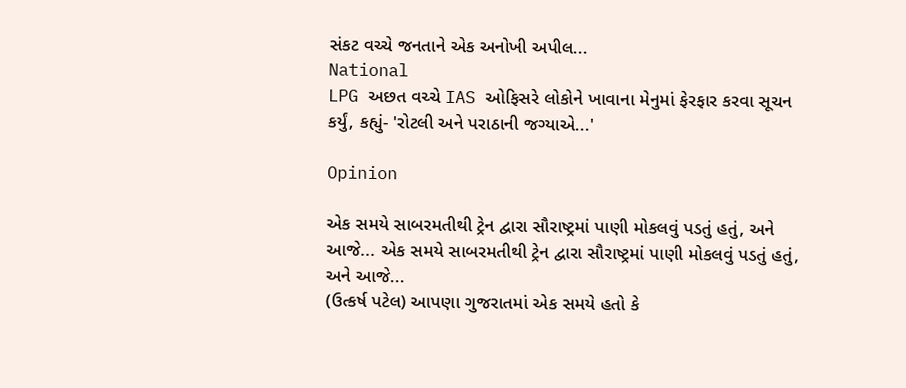સંકટ વચ્ચે જનતાને એક અનોખી અપીલ...
National
LPG અછત વચ્ચે IAS ઓફિસરે લોકોને ખાવાના મેનુમાં ફેરફાર કરવા સૂચન કર્યું, કહ્યું- 'રોટલી અને પરાઠાની જગ્યાએ...'

Opinion

એક સમયે સાબરમતીથી ટ્રેન દ્વારા સૌરાષ્ટ્રમાં પાણી મોકલવું પડતું હતું, અને આજે... એક સમયે સાબરમતીથી ટ્રેન દ્વારા સૌરાષ્ટ્રમાં પાણી મોકલવું પડતું હતું, અને આજે...
(ઉત્કર્ષ પટેલ) આપણા ગુજરાતમાં એક સમયે હતો કે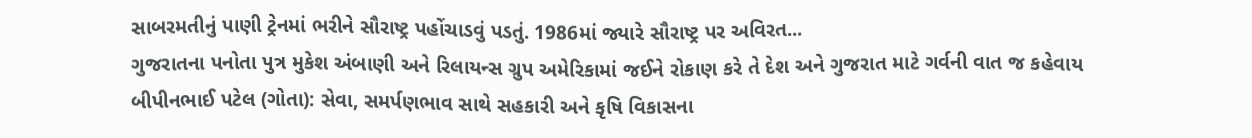સાબરમતીનું પાણી ટ્રેનમાં ભરીને સૌરાષ્ટ્ર પહોંચાડવું પડતું. 1986માં જ્યારે સૌરાષ્ટ્ર પર અવિરત...
ગુજરાતના પનોતા પુત્ર મુકેશ અંબાણી અને રિલાયન્સ ગ્રુપ અમેરિકામાં જઈને રોકાણ કરે તે દેશ અને ગુજરાત માટે ગર્વની વાત જ કહેવાય
બીપીનભાઈ પટેલ (ગોતા): સેવા, સમર્પણભાવ સાથે સહકારી અને કૃષિ વિકાસના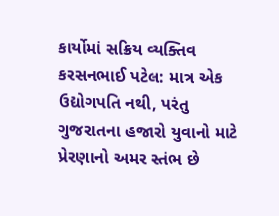કાર્યોમાં સક્રિય વ્યક્તિવ
કરસનભાઈ પટેલ: માત્ર એક ઉદ્યોગપતિ નથી, પરંતુ ગુજરાતના હજારો યુવાનો માટે પ્રેરણાનો અમર સ્તંભ છે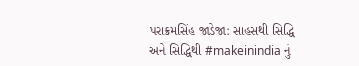પરાક્રમસિંહ જાડેજા: સાહસથી સિદ્ધિ અને સિદ્ધિથી #makeinindia નું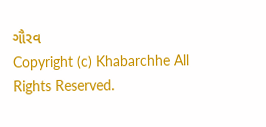ગૌરવ
Copyright (c) Khabarchhe All Rights Reserved.